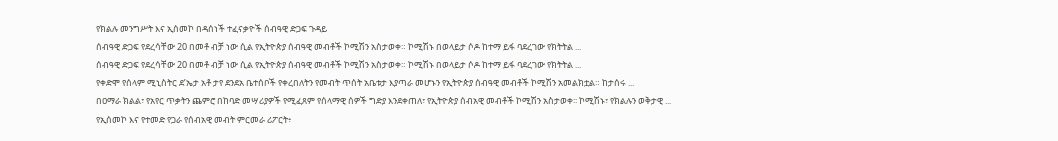የክልሉ መንግሥት እና ኢሰመኮ በዳሰነች ተፈናቃዮች ሰብዓዊ ድጋፍ ጉዳይ
ሰብዓዊ ድጋፍ የደረሳቸው 20 በመቶ ብቻ ነው ሲል የኢትዮጵያ ሰብዓዊ መብቶች ኮሚሽን አስታወቀ። ኮሚሽኑ በወላይታ ሶዶ ከተማ ይፋ ባደረገው የክትትል ...
ሰብዓዊ ድጋፍ የደረሳቸው 20 በመቶ ብቻ ነው ሲል የኢትዮጵያ ሰብዓዊ መብቶች ኮሚሽን አስታወቀ። ኮሚሽኑ በወላይታ ሶዶ ከተማ ይፋ ባደረገው የክትትል ...
የቀድሞ የሰላም ሚኒስትር ደ’ኤታ አቶ ታየ ደንደአ ቤተሰቦች የቀረበለትን የመብት ጥሰት አቤቱታ እያጣራ መሆኑን የኢትዮጵያ ሰብዓዊ መብቶች ኮሚሽን አመልክቷል። ከታሰሩ ...
በዐማራ ክልል፣ የአየር ጥቃትን ጨምሮ በከባድ መሣሪያዎች የሚፈጸም የሰላማዊ ሰዎች ግድያ እንደቀጠለ፣ የኢትዮጵያ ሰብአዊ መብቶች ኮሚሽን አስታወቀ፡፡ ኮሚሽኑ፣ የክልሉን ወቅታዊ ...
የኢሰመኮ እና የተመድ የጋራ የሰብአዊ መብት ምርመራ ሪፖርት፥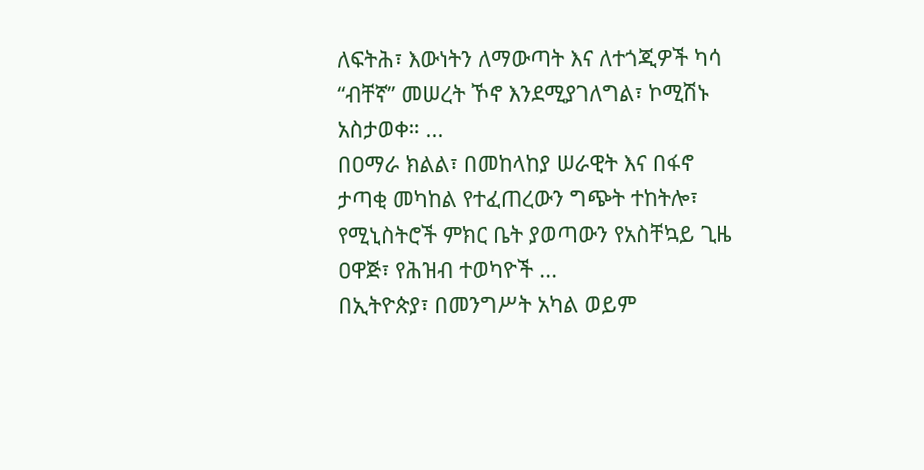ለፍትሕ፣ እውነትን ለማውጣት እና ለተጎጂዎች ካሳ “ብቸኛ” መሠረት ኾኖ እንደሚያገለግል፣ ኮሚሽኑ አስታወቀ። ...
በዐማራ ክልል፣ በመከላከያ ሠራዊት እና በፋኖ ታጣቂ መካከል የተፈጠረውን ግጭት ተከትሎ፣ የሚኒስትሮች ምክር ቤት ያወጣውን የአስቸኳይ ጊዜ ዐዋጅ፣ የሕዝብ ተወካዮች ...
በኢትዮጵያ፣ በመንግሥት አካል ወይም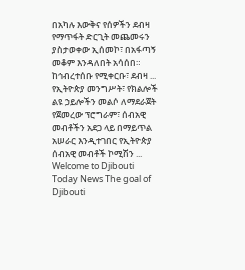በአካሉ እውቅና የሰዎችን ደብዛ የማጥፋት ድርጊት መጨመሩን ያስታወቀው ኢሰመኮ፣ በአፋጣኝ መቆም እንዳለበት አሳሰበ። ከኅብረተሰቡ የሚቀርቡ፣ ደብዛ ...
የኢትዮጵያ መንግሥት፣ የክልሎች ልዩ ኃይሎችን መልሶ ለማደራጀት የጀመረው ፕሮግራም፣ ሰብአዊ መብቶችን አደጋ ላይ በማይጥል አሠራር እንዲተገበር የኢትዮጵያ ሰብአዊ መብቶች ኮሚሽን ...
Welcome to Djibouti Today News The goal of Djibouti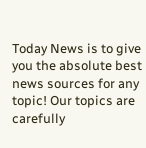Today News is to give you the absolute best news sources for any topic! Our topics are carefully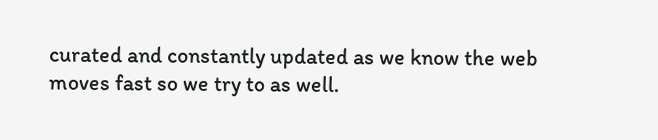curated and constantly updated as we know the web moves fast so we try to as well.